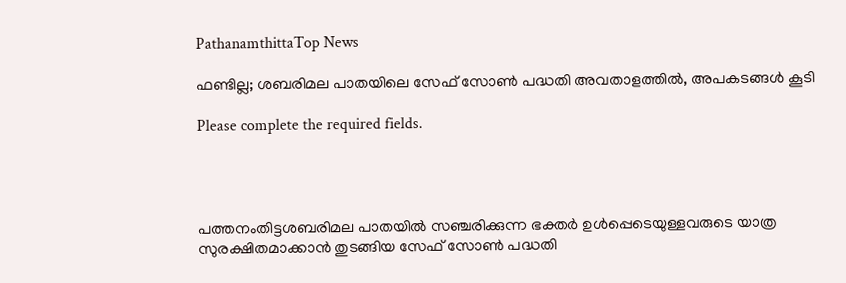PathanamthittaTop News

ഫണ്ടില്ല; ശബരിമല പാതയിലെ സേഫ് സോണ്‍ പദ്ധതി അവതാളത്തില്‍, അപകടങ്ങള്‍ കൂടി

Please complete the required fields.




പത്തനംതിട്ടശബരിമല പാതയിൽ സഞ്ചരിക്കുന്ന ഭക്തർ ഉൾപ്പെടെയുള്ളവരുടെ യാത്ര സുരക്ഷിതമാക്കാൻ തുടങ്ങിയ സേഫ് സോൺ പദ്ധതി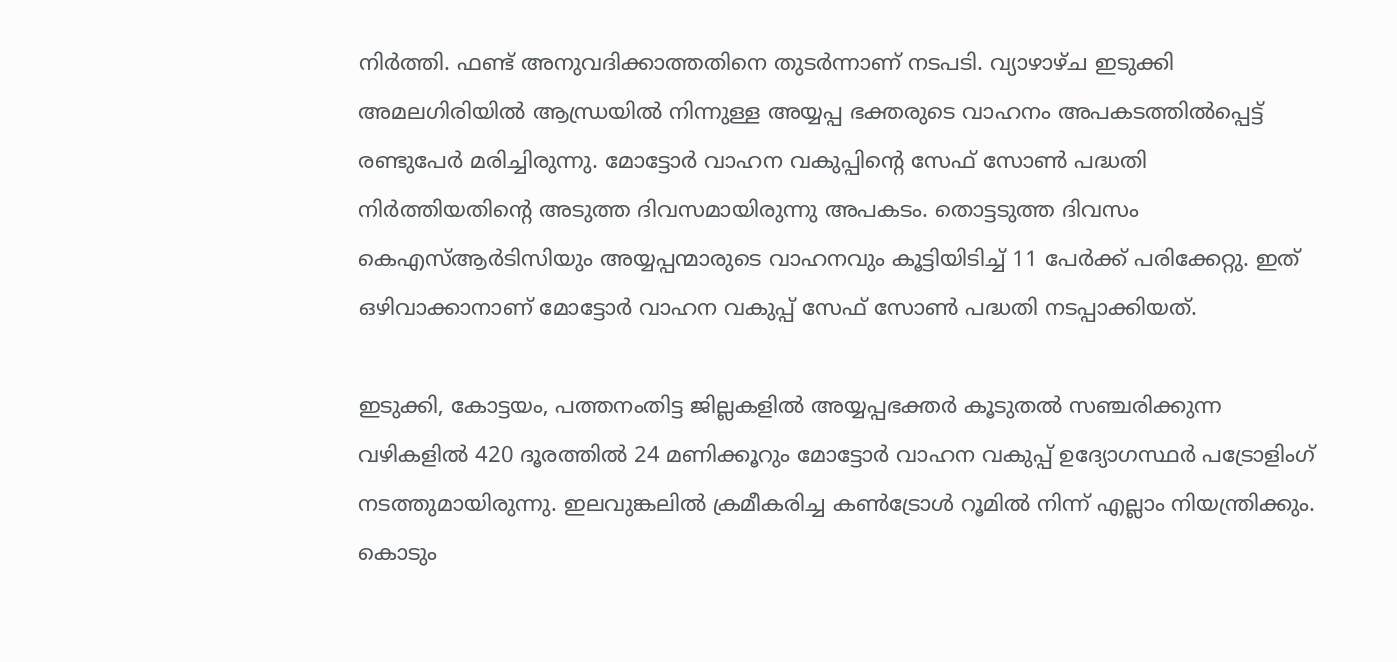നിർത്തി. ഫണ്ട് അനുവദിക്കാത്തതിനെ തുടര്‍ന്നാണ് നടപടി. വ്യാഴാഴ്ച ഇടുക്കി അമലഗിരിയിൽ ആന്ധ്രയിൽ നിന്നുള്ള അയ്യപ്പ ഭക്തരുടെ വാഹനം അപകടത്തിൽപ്പെട്ട് രണ്ടുപേർ മരിച്ചിരുന്നു. മോട്ടോർ വാഹന വകുപ്പിന്‍റെ സേഫ് സോൺ പദ്ധതി നിർത്തിയതിന്‍റെ അടുത്ത ദിവസമായിരുന്നു അപകടം. തൊട്ടടുത്ത ദിവസം കെഎസ്ആർടിസിയും അയ്യപ്പന്മാരുടെ വാഹനവും കൂട്ടിയിടിച്ച് 11 പേർക്ക് പരിക്കേറ്റു. ഇത് ഒഴിവാക്കാനാണ് മോട്ടോർ വാഹന വകുപ്പ് സേഫ് സോൺ പദ്ധതി നടപ്പാക്കിയത്.

ഇടുക്കി, കോട്ടയം, പത്തനംതിട്ട ജില്ലകളിൽ അയ്യപ്പഭക്തർ കൂടുതൽ സഞ്ചരിക്കുന്ന വഴികളിൽ 420 ദൂരത്തിൽ 24 മണിക്കൂറും മോട്ടോർ വാഹന വകുപ്പ് ഉദ്യോഗസ്ഥർ പട്രോളിംഗ് നടത്തുമായിരുന്നു. ഇലവുങ്കലിൽ ക്രമീകരിച്ച കൺട്രോൾ റൂമിൽ നിന്ന് എല്ലാം നിയന്ത്രിക്കും. കൊടും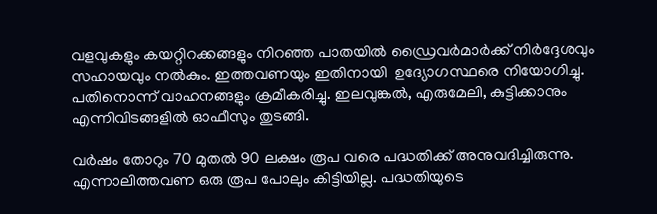വളവുകളും കയറ്റിറക്കങ്ങളും നിറഞ്ഞ പാതയിൽ ഡ്രൈവർമാർക്ക് നിർദ്ദേശവും സഹായവും നൽകും. ഇത്തവണയും ഇതിനായി  ഉദ്യോഗസ്ഥരെ നിയോഗിച്ചു. പതിനൊന്ന് വാഹനങ്ങളും ക്രമീകരിച്ചു. ഇലവുങ്കൽ, എരുമേലി, കുട്ടിക്കാനും എന്നിവിടങ്ങളിൽ ഓഫീസും തുടങ്ങി.

വർഷം തോറും 70 മുതൽ 90 ലക്ഷം രൂപ വരെ പദ്ധതിക്ക് അനുവദിച്ചിരുന്നു. എന്നാലിത്തവണ ഒരു രൂപ പോലും കിട്ടിയില്ല. പദ്ധതിയുടെ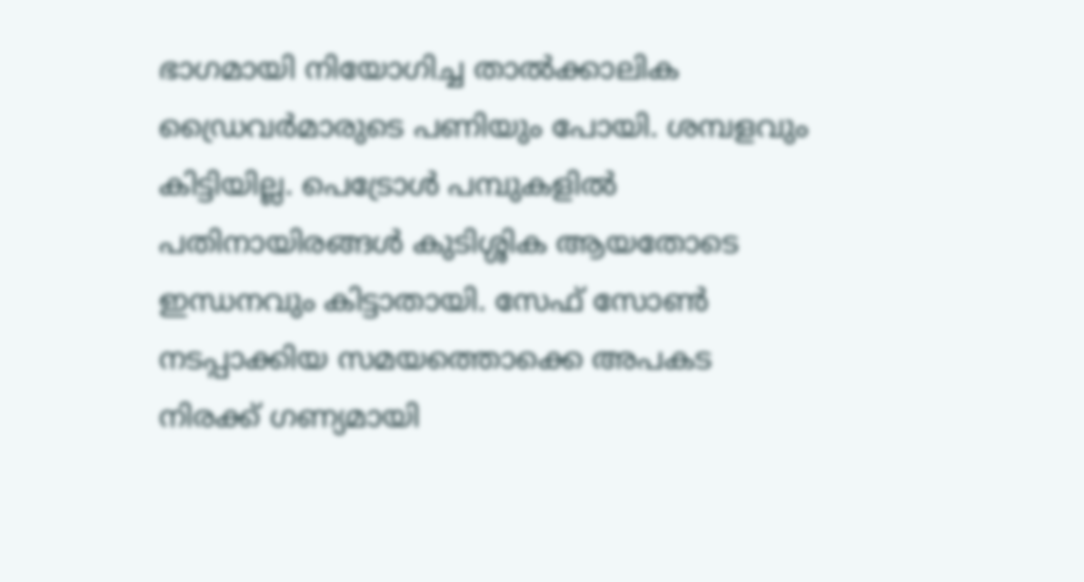ഭാഗമായി നിയോഗിച്ച താൽക്കാലിക ഡ്രൈവർമാരുടെ പണിയും പോയി. ശമ്പളവും കിട്ടിയില്ല. പെട്രോൾ പമ്പുകളിൽ പതിനായിരങ്ങൾ കുടിശ്ശിക ആയതോടെ ഇന്ധനവും കിട്ടാതായി. സേഫ് സോൺ നടപ്പാക്കിയ സമയത്തൊക്കെ അപകട നിരക്ക് ഗണ്യമായി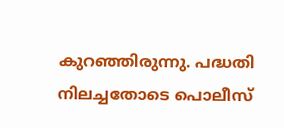കുറഞ്ഞിരുന്നു. പദ്ധതി നിലച്ചതോടെ പൊലീസ്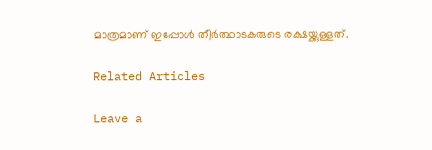മാത്രമാണ് ഇപ്പോൾ തീർത്ഥാടകരുടെ രക്ഷയ്ക്കുള്ളത്.

Related Articles

Leave a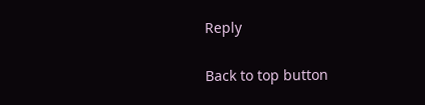Reply

Back to top button